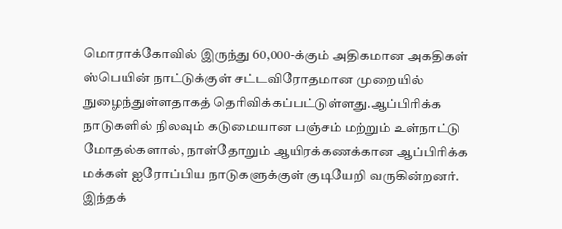மொராக்கோவில் இருந்து 60,000-க்கும் அதிகமான அகதிகள் ஸ்பெயின் நாட்டுக்குள் சட்டவிரோதமான முறையில் நுழைந்துள்ளதாகத் தெரிவிக்கப்பட்டுள்ளது.ஆப்பிரிக்க நாடுகளில் நிலவும் கடுமையான பஞ்சம் மற்றும் உள்நாட்டு மோதல்களால், நாள்தோறும் ஆயிரக்கணக்கான ஆப்பிரிக்க மக்கள் ஐரோப்பிய நாடுகளுக்குள் குடியேறி வருகின்றனர். இந்தக்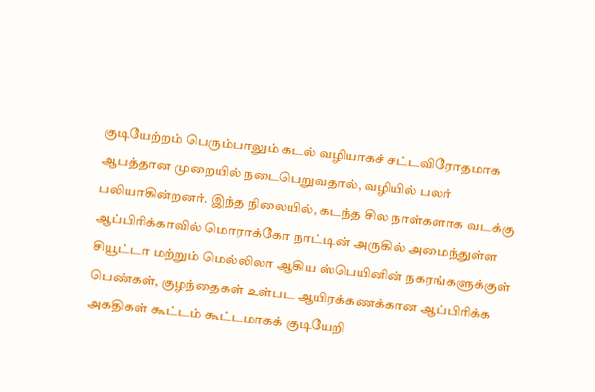குடியேற்றம் பெரும்பாலும் கடல் வழியாகச் சட்டவிரோதமாக ஆபத்தான முறையில் நடைபெறுவதால், வழியில் பலர் பலியாகின்றனர். இந்த நிலையில், கடந்த சில நாள்களாக வடக்கு ஆப்பிரிக்காவில் மொராக்கோ நாட்டின் அருகில் அமைந்துள்ள சியூட்டா மற்றும் மெல்லிலா ஆகிய ஸ்பெயினின் நகரங்களுக்குள் பெண்கள், குழந்தைகள் உள்பட ஆயிரக்கணக்கான ஆப்பிரிக்க அகதிகள் கூட்டம் கூட்டமாகக் குடியேறி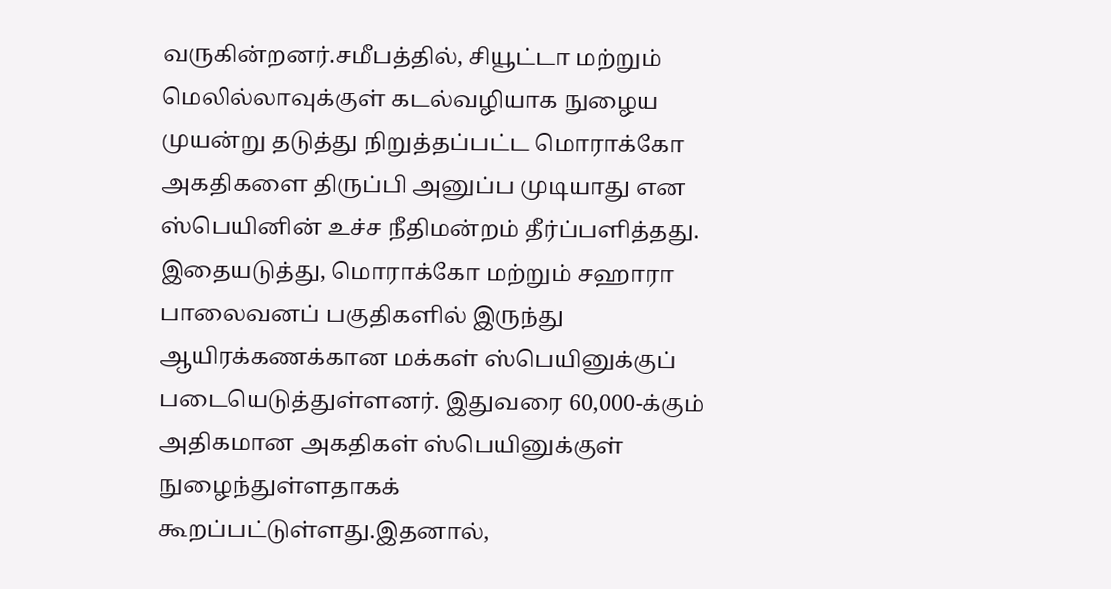வருகின்றனர்.சமீபத்தில், சியூட்டா மற்றும் மெலில்லாவுக்குள் கடல்வழியாக நுழைய முயன்று தடுத்து நிறுத்தப்பட்ட மொராக்கோ அகதிகளை திருப்பி அனுப்ப முடியாது என ஸ்பெயினின் உச்ச நீதிமன்றம் தீர்ப்பளித்தது. இதையடுத்து, மொராக்கோ மற்றும் சஹாரா பாலைவனப் பகுதிகளில் இருந்து ஆயிரக்கணக்கான மக்கள் ஸ்பெயினுக்குப் படையெடுத்துள்ளனர். இதுவரை 60,000-க்கும் அதிகமான அகதிகள் ஸ்பெயினுக்குள் நுழைந்துள்ளதாகக் கூறப்பட்டுள்ளது.இதனால்,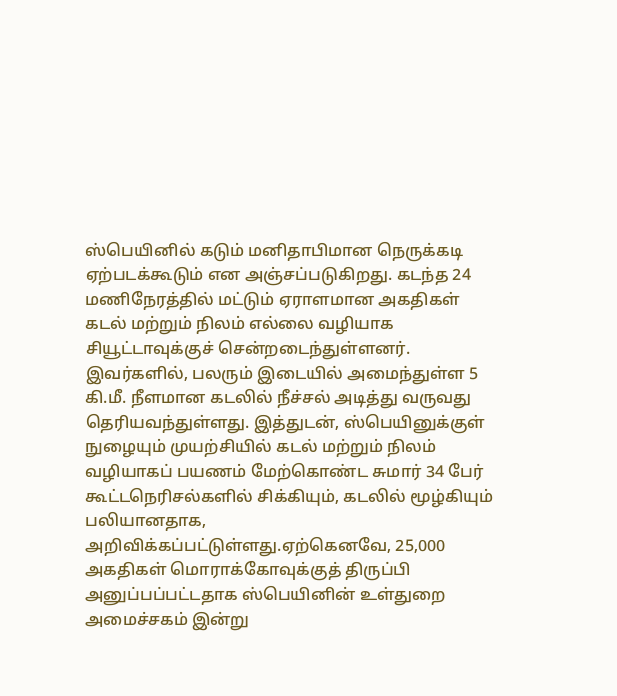ஸ்பெயினில் கடும் மனிதாபிமான நெருக்கடி ஏற்படக்கூடும் என அஞ்சப்படுகிறது. கடந்த 24 மணிநேரத்தில் மட்டும் ஏராளமான அகதிகள் கடல் மற்றும் நிலம் எல்லை வழியாக சியூட்டாவுக்குச் சென்றடைந்துள்ளனர். இவர்களில், பலரும் இடையில் அமைந்துள்ள 5 கி.மீ. நீளமான கடலில் நீச்சல் அடித்து வருவது தெரியவந்துள்ளது. இத்துடன், ஸ்பெயினுக்குள் நுழையும் முயற்சியில் கடல் மற்றும் நிலம் வழியாகப் பயணம் மேற்கொண்ட சுமார் 34 பேர் கூட்டநெரிசல்களில் சிக்கியும், கடலில் மூழ்கியும் பலியானதாக, அறிவிக்கப்பட்டுள்ளது.ஏற்கெனவே, 25,000 அகதிகள் மொராக்கோவுக்குத் திருப்பி அனுப்பப்பட்டதாக ஸ்பெயினின் உள்துறை அமைச்சகம் இன்று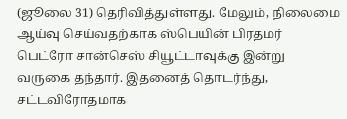(ஜூலை 31) தெரிவித்துள்ளது. மேலும், நிலைமை ஆய்வு செய்வதற்காக ஸ்பெயின் பிரதமர் பெட்ரோ சான்செஸ் சியூட்டாவுக்கு இன்று வருகை தந்தார். இதனைத் தொடர்ந்து, சட்டவிரோதமாக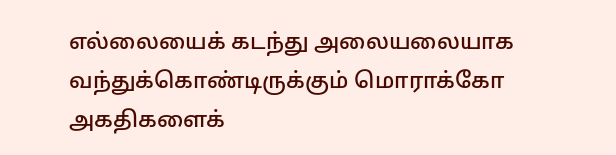எல்லையைக் கடந்து அலையலையாக வந்துக்கொண்டிருக்கும் மொராக்கோ அகதிகளைக்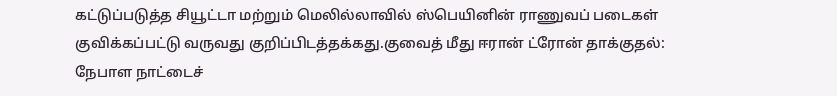கட்டுப்படுத்த சியூட்டா மற்றும் மெலில்லாவில் ஸ்பெயினின் ராணுவப் படைகள் குவிக்கப்பட்டு வருவது குறிப்பிடத்தக்கது.குவைத் மீது ஈரான் ட்ரோன் தாக்குதல்: நேபாள நாட்டைச்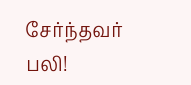சேர்ந்தவர் பலி!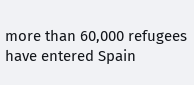more than 60,000 refugees have entered Spain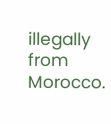illegally from Morocco.